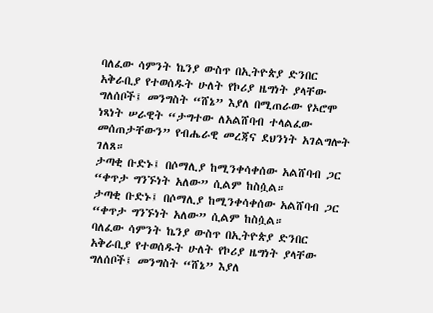ባለፈው ሳምንት ኬንያ ውስጥ በኢትዮጵያ ድንበር አቅራቢያ የተወሰዱት ሁለት የኮሪያ ዜግነት ያላቸው ግለሰቦች፤ መንግስት “ሸኔ” እያለ በሚጠራው የኦሮሞ ነጻነት ሠራዊት “ታግተው ለአልሸባብ ተላልፈው መሰጠታቸውን” የብሔራዊ መረጃና ደህንነት አገልግሎት ገለጸ።
ታጣቂ ቡድኑ፤ በሶማሊያ ከሚንቀሳቀሰው አልሸባብ ጋር “ቀጥታ ግንኙነት አለው” ሲልም ከስሷል።
ታጣቂ ቡድኑ፤ በሶማሊያ ከሚንቀሳቀሰው አልሸባብ ጋር “ቀጥታ ግንኙነት አለው” ሲልም ከስሷል።
ባለፈው ሳምንት ኬንያ ውስጥ በኢትዮጵያ ድንበር አቅራቢያ የተወሰዱት ሁለት የኮሪያ ዜግነት ያላቸው ግለሰቦች፤ መንግስት “ሸኔ” እያለ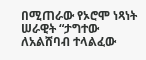በሚጠራው የኦሮሞ ነጻነት ሠራዊት “ታግተው ለአልሸባብ ተላልፈው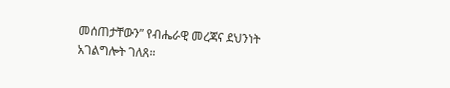መሰጠታቸውን” የብሔራዊ መረጃና ደህንነት አገልግሎት ገለጸ።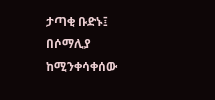ታጣቂ ቡድኑ፤ በሶማሊያ ከሚንቀሳቀሰው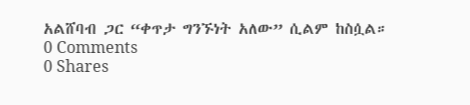አልሸባብ ጋር “ቀጥታ ግንኙነት አለው” ሲልም ከስሷል።
0 Comments
0 Shares